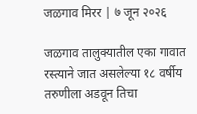जळगाव मिरर | ७ जून २०२६

जळगाव तालुक्यातील एका गावात रस्त्याने जात असलेल्या १८ वर्षीय तरुणीला अडवून तिचा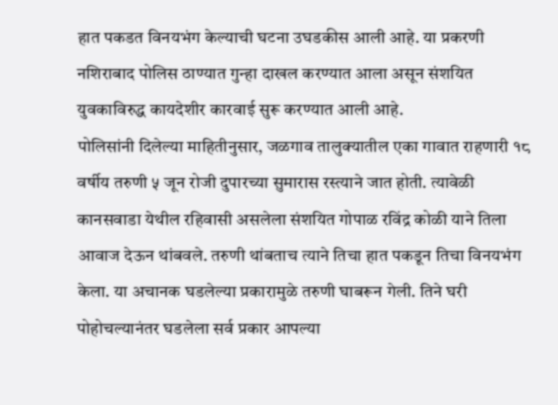हात पकडत विनयभंग केल्याची घटना उघडकीस आली आहे. या प्रकरणी नशिराबाद पोलिस ठाण्यात गुन्हा दाखल करण्यात आला असून संशयित युवकाविरुद्ध कायदेशीर कारवाई सुरू करण्यात आली आहे.
पोलिसांनी दिलेल्या माहितीनुसार, जळगाव तालुक्यातील एका गावात राहणारी १८ वर्षीय तरुणी ५ जून रोजी दुपारच्या सुमारास रस्त्याने जात होती. त्यावेळी कानसवाडा येथील रहिवासी असलेला संशयित गोपाळ रविंद्र कोळी याने तिला आवाज देऊन थांबवले. तरुणी थांबताच त्याने तिचा हात पकडून तिचा विनयभंग केला. या अचानक घडलेल्या प्रकारामुळे तरुणी घाबरून गेली. तिने घरी पोहोचल्यानंतर घडलेला सर्व प्रकार आपल्या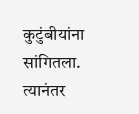कुटुंबीयांना सांगितला. त्यानंतर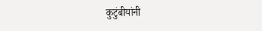कुटुंबीयांनी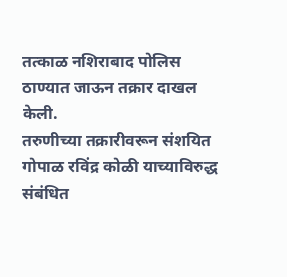तत्काळ नशिराबाद पोलिस ठाण्यात जाऊन तक्रार दाखल केली.
तरुणीच्या तक्रारीवरून संशयित गोपाळ रविंद्र कोळी याच्याविरुद्ध संबंधित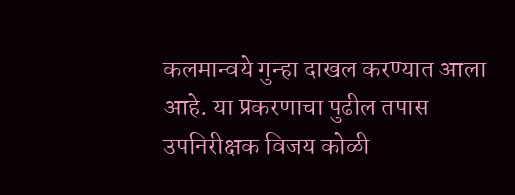कलमान्वये गुन्हा दाखल करण्यात आला आहे. या प्रकरणाचा पुढील तपास उपनिरीक्षक विजय कोळी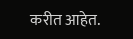करीत आहेत.